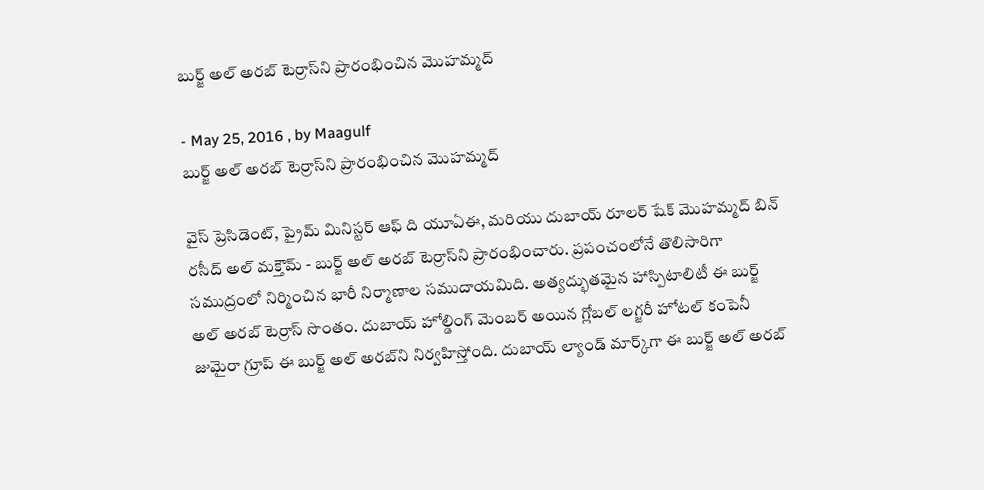బుర్జ్‌ అల్‌ అరబ్‌ టెర్రాస్‌ని ప్రారంభించిన మొహమ్మద్‌

- May 25, 2016 , by Maagulf
బుర్జ్‌ అల్‌ అరబ్‌ టెర్రాస్‌ని ప్రారంభించిన మొహమ్మద్‌

వైస్‌ ప్రెసిడెంట్‌, ప్రైమ్‌ మినిస్టర్‌ ఆఫ్‌ ది యూఏఈ, మరియు దుబాయ్‌ రూలర్‌ షేక్‌ మొహమ్మద్‌ బిన్‌ రసీద్‌ అల్‌ మక్తౌమ్‌ - బుర్జ్‌ అల్‌ అరబ్‌ టెర్రాస్‌ని ప్రారంభించారు. ప్రపంచంలోనే తొలిసారిగా సముద్రంలో నిర్మించిన భారీ నిర్మాణాల సముదాయమిది. అత్యద్భుతమైన హాస్పిటాలిటీ ఈ బుర్జ్‌ అల్‌ అరబ్‌ టెర్రాస్‌ సొంతం. దుబాయ్‌ హోల్డింగ్‌ మెంబర్‌ అయిన గ్లోబల్‌ లగ్జరీ హోటల్‌ కంపెనీ జుమైరా గ్రూప్‌ ఈ బుర్జ్‌ అల్‌ అరబ్‌ని నిర్వహిస్తోంది. దుబాయ్‌ ల్యాండ్‌ మార్క్‌గా ఈ బుర్జ్‌ అల్‌ అరబ్‌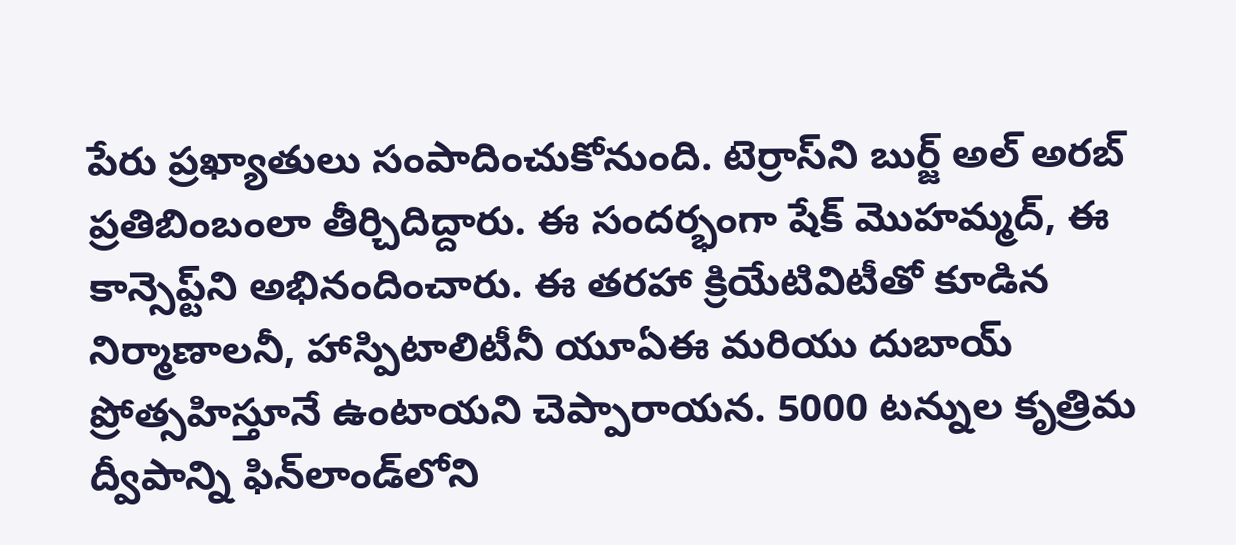పేరు ప్రఖ్యాతులు సంపాదించుకోనుంది. టెర్రాస్‌ని బుర్జ్‌ అల్‌ అరబ్‌ ప్రతిబింబంలా తీర్చిదిద్దారు. ఈ సందర్భంగా షేక్‌ మొహమ్మద్‌, ఈ కాన్సెప్ట్‌ని అభినందించారు. ఈ తరహా క్రియేటివిటీతో కూడిన నిర్మాణాలనీ, హాస్పిటాలిటీనీ యూఏఈ మరియు దుబాయ్‌ ప్రోత్సహిస్తూనే ఉంటాయని చెప్పారాయన. 5000 టన్నుల కృత్రిమ ద్వీపాన్ని ఫిన్‌లాండ్‌లోని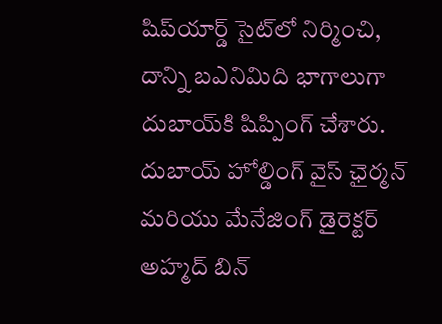షిప్‌యార్డ్‌ సైట్‌లో నిర్మించి, దాన్ని బఎనిమిది భాగాలుగా దుబాయ్‌కి షిప్పింగ్‌ చేశారు. దుబాయ్‌ హోల్డింగ్‌ వైస్‌ ఛైర్మన్‌ మరియు మేనేజింగ్‌ డైరెక్టర్‌ అహ్మద్‌ బిన్‌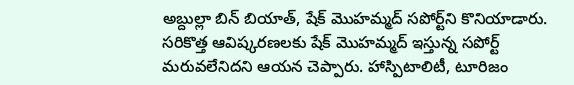అబ్దుల్లా బిన్‌ బియాత్‌, షేక్‌ మొహమ్మద్‌ సపోర్ట్‌ని కొనియాడారు. సరికొత్త ఆవిష్కరణలకు షేక్‌ మొహమ్మద్‌ ఇస్తున్న సపోర్ట్‌ మరువలేనిదని ఆయన చెప్పారు. హాస్పిటాలిటీ, టూరిజం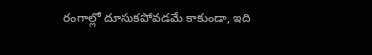రంగాల్లో దూసుకపోవడమే కాకుండా, ఇది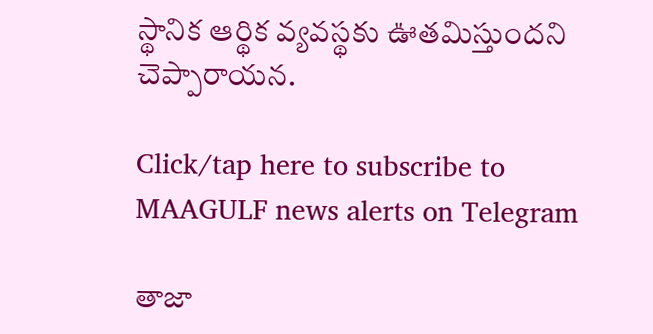స్థానిక ఆర్థిక వ్యవస్థకు ఊతమిస్తుందని చెప్పారాయన.

Click/tap here to subscribe to MAAGULF news alerts on Telegram

తాజా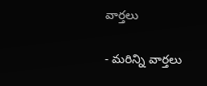వార్తలు

- మరిన్ని వార్తలు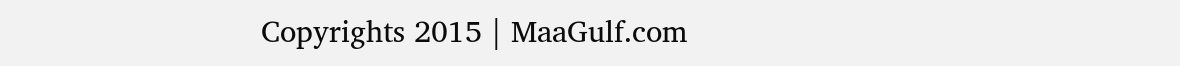Copyrights 2015 | MaaGulf.com